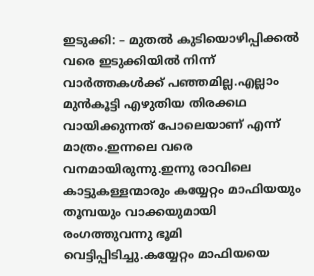ഇടുക്കി: – മുതൽ കുടിയൊഴിപ്പിക്കൽ വരെ ഇടുക്കിയിൽ നിന്ന് വാർത്തകൾക്ക് പഞ്ഞമില്ല.എല്ലാം മുൻകൂട്ടി എഴുതിയ തിരക്കഥ വായിക്കുന്നത് പോലെയാണ് എന്ന് മാത്രം.ഇന്നലെ വരെ വനമായിരുന്നു.ഇന്നു രാവിലെ കാട്ടുകള്ളന്മാരും കയ്യേറ്റം മാഫിയയും തൂമ്പയും വാക്കയുമായി രംഗത്തുവന്നു ഭൂമി വെട്ടിപ്പിടിച്ചു.കയ്യേറ്റം മാഫിയയെ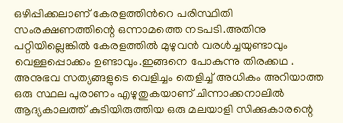ഒഴിപ്പിക്കലാണ് കേരളത്തിൻറെ പരിസ്ഥിതി സംരക്ഷണത്തിന്റെ ഒന്നാമത്തെ നടപടി.അതിനു പറ്റിയില്ലെങ്കിൽ കേരളത്തിൽ മുഴുവൻ വരൾച്ചയുണ്ടാവും വെള്ളപ്പൊക്കം ഉണ്ടാവും.ഇങ്ങനെ പോകുന്നു തിരക്കഥ .
അനുഭവ സത്യങ്ങളുടെ വെളിച്ചം തെളിച്ച് അധികം അറിയാത്ത ഒരു സ്ഥല പുരാണം എഴുതുകയാണ് ചിന്നാക്കനാലിൽ ആദ്യകാലത്ത് കുടിയിരുത്തിയ ഒരു മലയാളി സിക്കുകാരന്റെ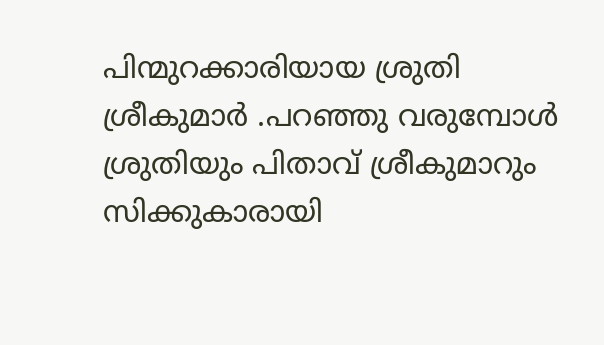പിന്മുറക്കാരിയായ ശ്രുതി ശ്രീകുമാർ .പറഞ്ഞു വരുമ്പോൾ ശ്രുതിയും പിതാവ് ശ്രീകുമാറും സിക്കുകാരായി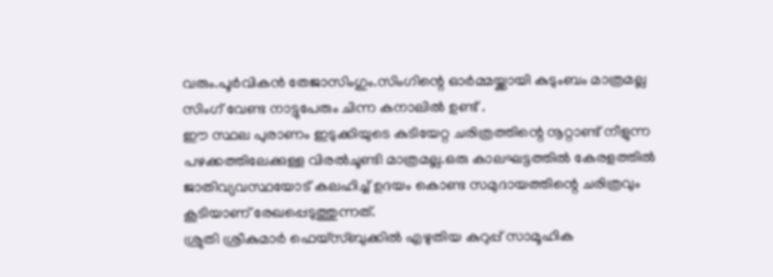വരും.പൂർവികൻ തേജാസിംഗും.സിംഗിന്റെ ഓർമ്മയ്ക്കായി കുടുംബം മാത്രമല്ല സിംഗ് വേണ്ട നാട്ടുപേരും ചിന്ന കനാലിൽ ഉണ്ട് .
ഈ സ്ഥല പുരാണം ഇടുക്കിയുടെ കുടിയേറ്റ ചരിത്രത്തിന്റെ നൂറ്റാണ്ട് നീളുന്ന പഴക്കത്തിലേക്കുള്ള വിരൽചൂണ്ടി മാത്രമല്ല.ഒരു കാലഘട്ടത്തിൽ കേരളത്തിൽ ജാതിവ്യവസ്ഥയോട് കലഹിച്ച് ഉദയം കൊണ്ട സമുദായത്തിന്റെ ചരിത്രവും കൂടിയാണ് രേഖപ്പെടുത്തുന്നത്.
ശ്രുതി ശ്രീകുമാർ ഫെയ്സ്ബുക്കിൽ എഴുതിയ കുറുപ്പ് സാമൂഹിക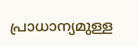പ്രാധാന്യമുള്ള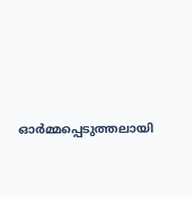ഓർമ്മപ്പെടുത്തലായി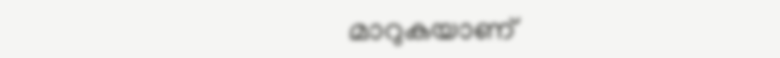മാറുകയാണ്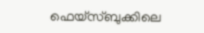ഫെയ്സ്ബുക്കിലെ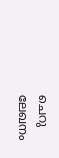ചെറു ലേഖനം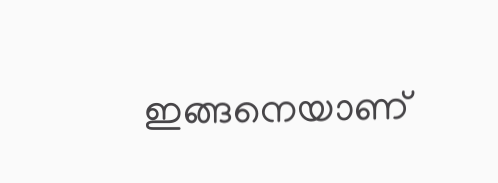ഇങ്ങനെയാണ്